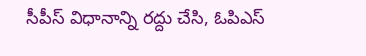సీపీస్ విధానాన్ని రద్దు చేసి, ఓపిఎస్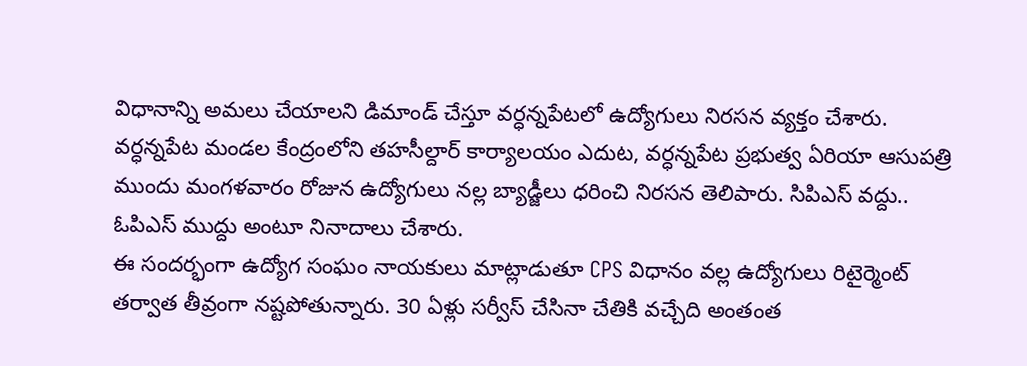విధానాన్ని అమలు చేయాలని డిమాండ్ చేస్తూ వర్ధన్నపేటలో ఉద్యోగులు నిరసన వ్యక్తం చేశారు. వర్ధన్నపేట మండల కేంద్రంలోని తహసీల్దార్ కార్యాలయం ఎదుట, వర్ధన్నపేట ప్రభుత్వ ఏరియా ఆసుపత్రి ముందు మంగళవారం రోజున ఉద్యోగులు నల్ల బ్యాడ్జీలు ధరించి నిరసన తెలిపారు. సిపిఎస్ వద్దు.. ఓపిఎస్ ముద్దు అంటూ నినాదాలు చేశారు.
ఈ సందర్భంగా ఉద్యోగ సంఘం నాయకులు మాట్లాడుతూ CPS విధానం వల్ల ఉద్యోగులు రిటైర్మెంట్ తర్వాత తీవ్రంగా నష్టపోతున్నారు. 30 ఏళ్లు సర్వీస్ చేసినా చేతికి వచ్చేది అంతంత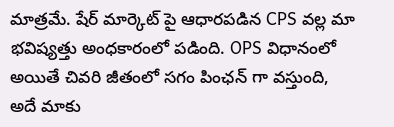మాత్రమే. షేర్ మార్కెట్ పై ఆధారపడిన CPS వల్ల మా భవిష్యత్తు అంధకారంలో పడింది. OPS విధానంలో అయితే చివరి జీతంలో సగం పింఛన్ గా వస్తుంది, అదే మాకు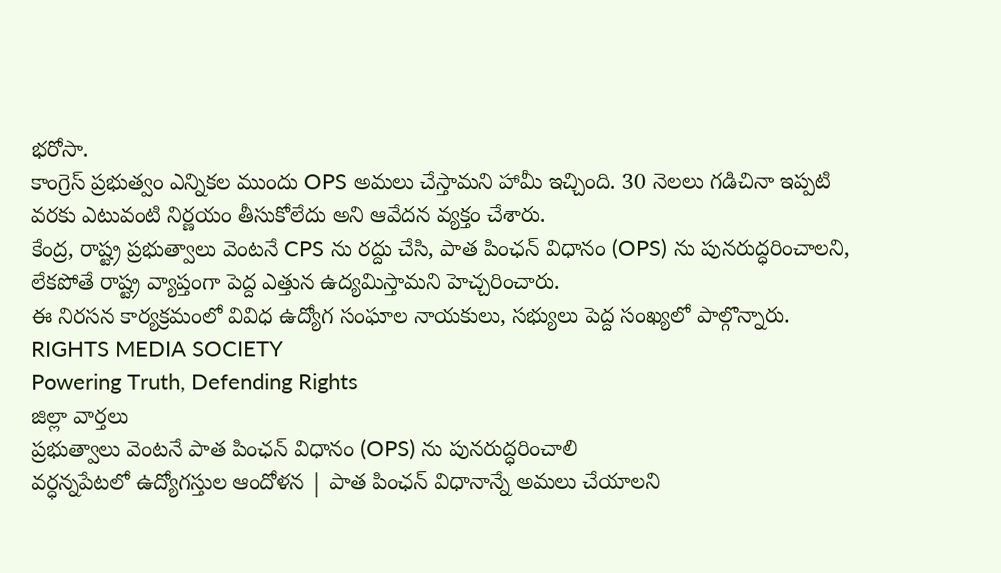భరోసా.
కాంగ్రెస్ ప్రభుత్వం ఎన్నికల ముందు OPS అమలు చేస్తామని హామీ ఇచ్చింది. 30 నెలలు గడిచినా ఇప్పటి వరకు ఎటువంటి నిర్ణయం తీసుకోలేదు అని ఆవేదన వ్యక్తం చేశారు.
కేంద్ర, రాష్ట్ర ప్రభుత్వాలు వెంటనే CPS ను రద్దు చేసి, పాత పింఛన్ విధానం (OPS) ను పునరుద్ధరించాలని, లేకపోతే రాష్ట్ర వ్యాప్తంగా పెద్ద ఎత్తున ఉద్యమిస్తామని హెచ్చరించారు.
ఈ నిరసన కార్యక్రమంలో వివిధ ఉద్యోగ సంఘాల నాయకులు, సభ్యులు పెద్ద సంఖ్యలో పాల్గొన్నారు.
RIGHTS MEDIA SOCIETY
Powering Truth, Defending Rights
జిల్లా వార్తలు
ప్రభుత్వాలు వెంటనే పాత పింఛన్ విధానం (OPS) ను పునరుద్ధరించాలి
వర్ధన్నపేటలో ఉద్యోగస్తుల ఆందోళన | పాత పింఛన్ విధానాన్నే అమలు చేయాలని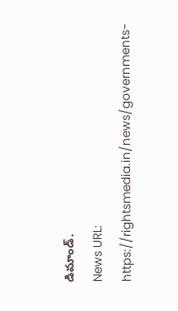డిమాండ్.
News URL: https://rightsmedia.in/news/governments-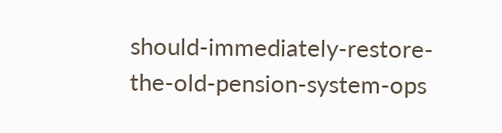should-immediately-restore-the-old-pension-system-ops